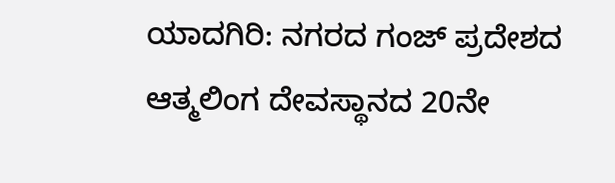ಯಾದಗಿರಿ: ನಗರದ ಗಂಜ್ ಪ್ರದೇಶದ ಆತ್ಮಲಿಂಗ ದೇವಸ್ಥಾನದ 20ನೇ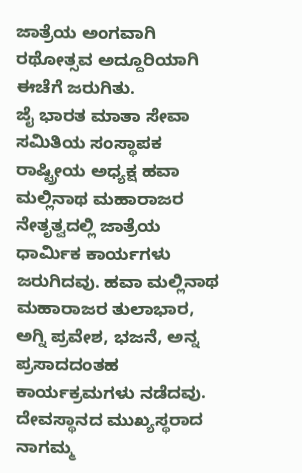ಜಾತ್ರೆಯ ಅಂಗವಾಗಿ ರಥೋತ್ಸವ ಅದ್ದೂರಿಯಾಗಿ ಈಚೆಗೆ ಜರುಗಿತು.
ಜೈ ಭಾರತ ಮಾತಾ ಸೇವಾ ಸಮಿತಿಯ ಸಂಸ್ಥಾಪಕ ರಾಷ್ಟ್ರೀಯ ಅಧ್ಯಕ್ಷ ಹವಾ ಮಲ್ಲಿನಾಥ ಮಹಾರಾಜರ ನೇತೃತ್ವದಲ್ಲಿ ಜಾತ್ರೆಯ ಧಾರ್ಮಿಕ ಕಾರ್ಯಗಳು ಜರುಗಿದವು. ಹವಾ ಮಲ್ಲಿನಾಥ ಮಹಾರಾಜರ ತುಲಾಭಾರ, ಅಗ್ನಿ ಪ್ರವೇಶ, ಭಜನೆ, ಅನ್ನ ಪ್ರಸಾದದಂತಹ ಕಾರ್ಯಕ್ರಮಗಳು ನಡೆದವು.
ದೇವಸ್ಥಾನದ ಮುಖ್ಯಸ್ಥರಾದ ನಾಗಮ್ಮ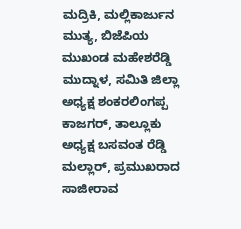ಮದ್ರಿಕಿ, ಮಲ್ಲಿಕಾರ್ಜುನ ಮುತ್ಯ, ಬಿಜೆಪಿಯ ಮುಖಂಡ ಮಹೇಶರೆಡ್ಡಿ ಮುದ್ನಾಳ, ಸಮಿತಿ ಜಿಲ್ಲಾ ಅಧ್ಯಕ್ಷ ಶಂಕರಲಿಂಗಪ್ಪ ಕಾಜಗರ್, ತಾಲ್ಲೂಕು ಅಧ್ಯಕ್ಷ ಬಸವಂತ ರೆಡ್ಡಿ ಮಲ್ಲಾರ್, ಪ್ರಮುಖರಾದ ಸಾಜೀರಾವ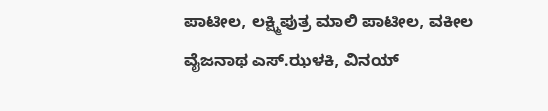ಪಾಟೀಲ, ಲಕ್ಷ್ಮಿಪುತ್ರ ಮಾಲಿ ಪಾಟೀಲ, ವಕೀಲ ವೈಜನಾಥ ಎಸ್.ಝಳಕಿ, ವಿನಯ್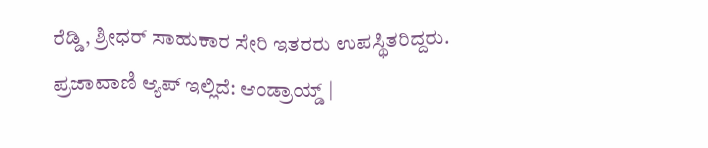ರೆಡ್ಡಿ, ಶ್ರೀಧರ್ ಸಾಹುಕಾರ ಸೇರಿ ಇತರರು ಉಪಸ್ಥಿತರಿದ್ದರು.
ಪ್ರಜಾವಾಣಿ ಆ್ಯಪ್ ಇಲ್ಲಿದೆ: ಆಂಡ್ರಾಯ್ಡ್ |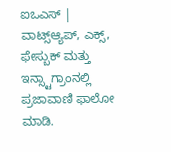ಐಒಎಸ್ | ವಾಟ್ಸ್ಆ್ಯಪ್, ಎಕ್ಸ್, ಫೇಸ್ಬುಕ್ ಮತ್ತು ಇನ್ಸ್ಟಾಗ್ರಾಂನಲ್ಲಿ ಪ್ರಜಾವಾಣಿ ಫಾಲೋ ಮಾಡಿ.